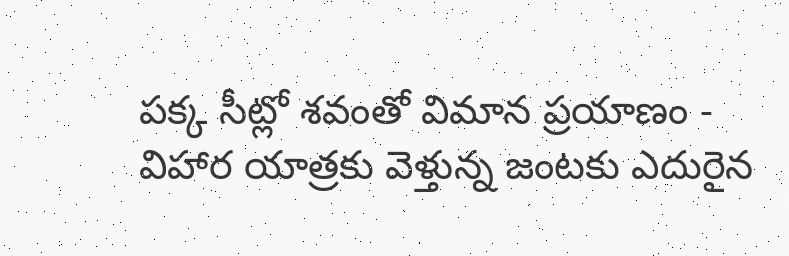పక్క సీట్లో శవంతో విమాన ప్రయాణం - విహార యాత్రకు వెళ్తున్న జంటకు ఎదురైన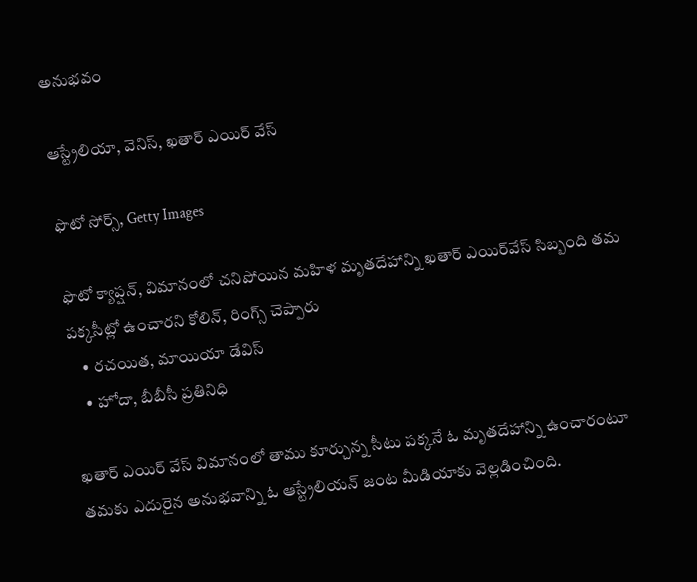అనుభవం

ఆస్ట్రేలియా, వెనిస్, ఖతార్ ఎయిర్ వేస్

ఫొటో సోర్స్, Getty Images

ఫొటో క్యాప్షన్, విమానంలో చనిపోయిన మహిళ మృతదేహాన్ని ఖతార్ ఎయిర్‌వేస్ సిబ్బంది తమ పక్కసీట్లో ఉంచారని కోలిన్, రింగ్స్ చెప్పారు
    • రచయిత, మాయియా డేవిస్
    • హోదా, బీబీసీ ప్రతినిధి

ఖతార్ ఎయిర్ వేస్ విమానంలో తాము కూర్చున్న సీటు పక్కనే ఓ మృతదేహాన్ని ఉంచారంటూ తమకు ఎదురైన అనుభవాన్ని ఓ ఆస్ట్రేలియన్ జంట మీడియాకు వెల్లడించింది.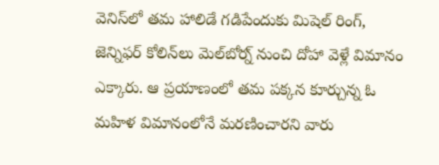వెనిస్‌లో తమ హాలిడే గడిపేందుకు మిషెల్ రింగ్, జెన్నిఫర్ కోలిన్‌లు మెల్‌బోర్న్ నుంచి దోహా వెళ్లే విమానం ఎక్కారు. ఆ ప్రయాణంలో తమ పక్కన కూర్చున్న ఓ మహిళ విమానంలోనే మరణించారని వారు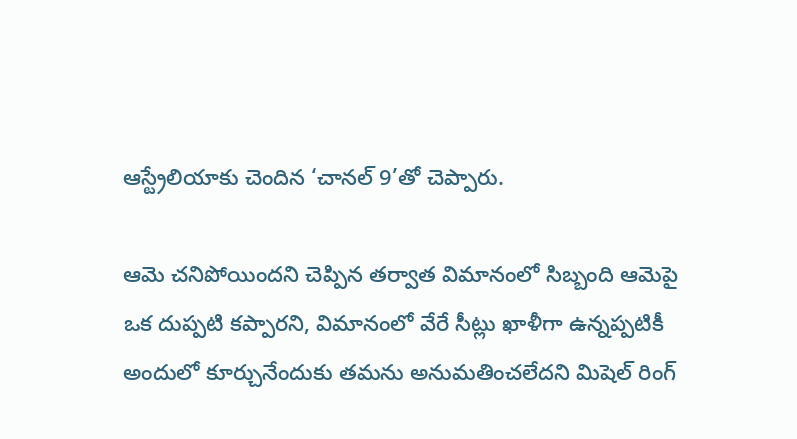ఆస్ట్రేలియాకు చెందిన ‘చానల్ 9’తో చెప్పారు.

ఆమె చనిపోయిందని చెప్పిన తర్వాత విమానంలో సిబ్బంది ఆమెపై ఒక దుప్పటి కప్పారని, విమానంలో వేరే సీట్లు ఖాళీగా ఉన్నప్పటికీ అందులో కూర్చునేందుకు తమను అనుమతించలేదని మిషెల్ రింగ్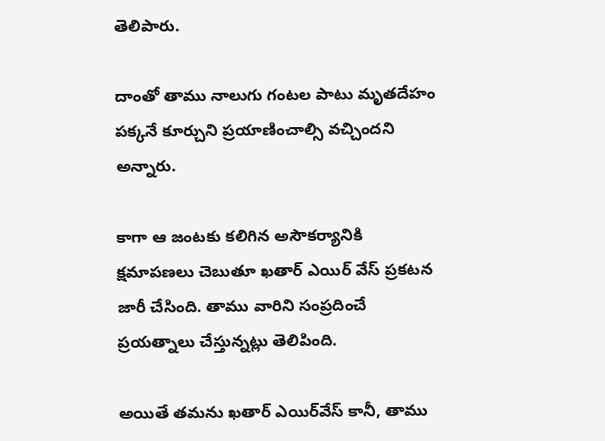తెలిపారు.

దాంతో తాము నాలుగు గంటల పాటు మృతదేహం పక్కనే కూర్చుని ప్రయాణించాల్సి వచ్చిందని అన్నారు.

కాగా ఆ జంటకు కలిగిన అసౌకర్యానికి క్షమాపణలు చెబుతూ ఖతార్ ఎయిర్ వేస్ ప్రకటన జారీ చేసింది. తాము వారిని సంప్రదించే ప్రయత్నాలు చేస్తున్నట్లు తెలిపింది.

అయితే తమను ఖతార్ ఎయిర్‌వేస్ కానీ, తాము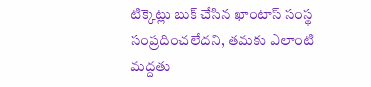టిక్కెట్లు బుక్ చేసిన ఖాంటాస్ సంస్థ సంప్రదించలేదని, తమకు ఎలాంటి మద్దతు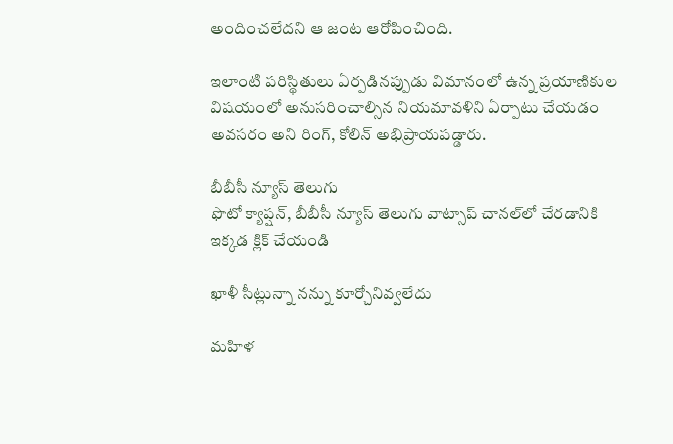అందించలేదని ఆ జంట ఆరోపించింది.

ఇలాంటి పరిస్థితులు ఏర్పడినప్పుడు విమానంలో ఉన్న ప్రయాణికుల విషయంలో అనుసరించాల్సిన నియమావళిని ఏర్పాటు చేయడం అవసరం అని రింగ్, కోలిన్ అభిప్రాయపడ్డారు.

బీబీసీ న్యూస్ తెలుగు
ఫొటో క్యాప్షన్, బీబీసీ న్యూస్ తెలుగు వాట్సాప్ చానల్‌లో చేరడానికి ఇక్కడ క్లిక్ చేయండి

ఖాళీ సీట్లున్నా నన్ను కూర్చోనివ్వలేదు

మహిళ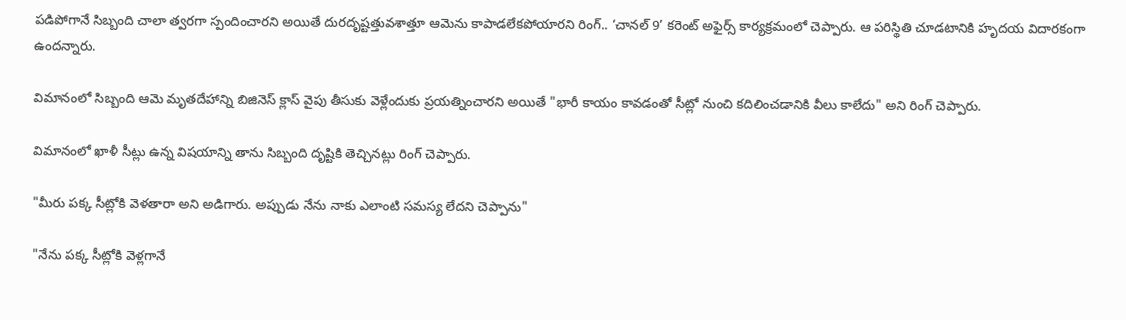పడిపోగానే సిబ్బంది చాలా త్వరగా స్పందించారని అయితే దురదృష్టత్తువశాత్తూ ఆమెను కాపాడలేకపోయారని రింగ్.. ‘చానల్ 9’ కరెంట్ అఫైర్స్ కార్యక్రమంలో చెప్పారు. ఆ పరిస్థితి చూడటానికి హృదయ విదారకంగా ఉందన్నారు.

విమానంలో సిబ్బంది ఆమె మృతదేహాన్ని బిజినెస్ క్లాస్ వైపు తీసుకు వెళ్లేందుకు ప్రయత్నించారని అయితే "భారీ కాయం కావడంతో సీట్లో నుంచి కదిలించడానికి వీలు కాలేదు" అని రింగ్ చెప్పారు.

విమానంలో ఖాళీ సీట్లు ఉన్న విషయాన్ని తాను సిబ్బంది దృష్టికి తెచ్చినట్లు రింగ్ చెప్పారు.

"మీరు పక్క సీట్లోకి వెళతారా అని అడిగారు. అప్పుడు నేను నాకు ఎలాంటి సమస్య లేదని చెప్పాను"

"నేను పక్క సీట్లోకి వెళ్లగానే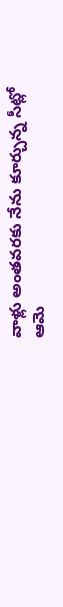వాళ్లు అంతవరకు నేను కూర్చున్న సీట్లో ఆమె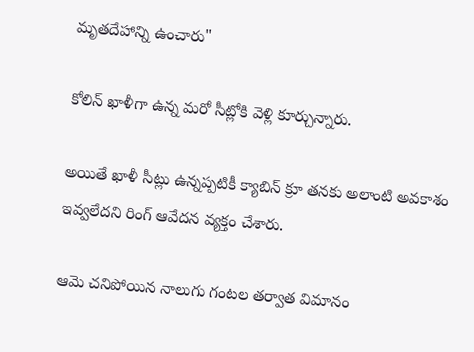మృతదేహాన్ని ఉంచారు"

కోలిన్ ఖాళీగా ఉన్న మరో సీట్లోకి వెళ్లి కూర్చున్నారు.

అయితే ఖాళీ సీట్లు ఉన్నప్పటికీ క్యాబిన్ క్రూ తనకు అలాంటి అవకాశం ఇవ్వలేదని రింగ్ ఆవేదన వ్యక్తం చేశారు.

ఆమె చనిపోయిన నాలుగు గంటల తర్వాత విమానం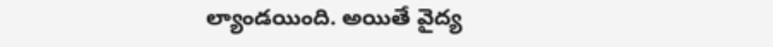ల్యాండయింది. అయితే వైద్య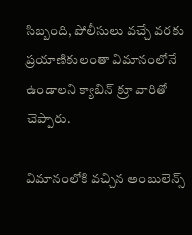సిబ్బంది, పోలీసులు వచ్చే వరకు ప్రయాణికులంతా విమానంలోనే ఉండాలని క్యాబిన్ క్రూ వారితో చెప్పారు.

విమానంలోకి వచ్చిన అంబులెన్స్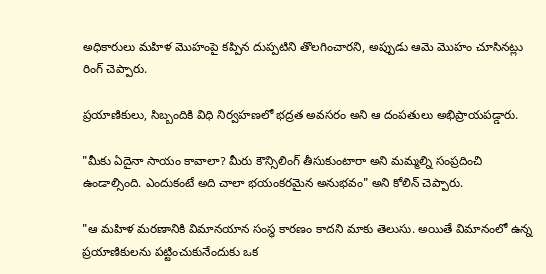అధికారులు మహిళ మొహంపై కప్పిన దుప్పటిని తొలగించారని, అప్పుడు ఆమె మొహం చూసినట్లు రింగ్ చెప్పారు.

ప్రయాణికులు, సిబ్బందికి విధి నిర్వహణలో భద్రత అవసరం అని ఆ దంపతులు అభిప్రాయపడ్డారు.

"మీకు ఏదైనా సాయం కావాలా? మీరు కౌన్సిలింగ్ తీసుకుంటారా అని మమ్మల్ని సంప్రదించి ఉండాల్సింది. ఎందుకంటే అది చాలా భయంకరమైన అనుభవం" అని కోలిన్ చెప్పారు.

"ఆ మహిళ మరణానికి విమానయాన సంస్థ కారణం కాదని మాకు తెలుసు. అయితే విమానంలో ఉన్న ప్రయాణికులను పట్టించుకునేందుకు ఒక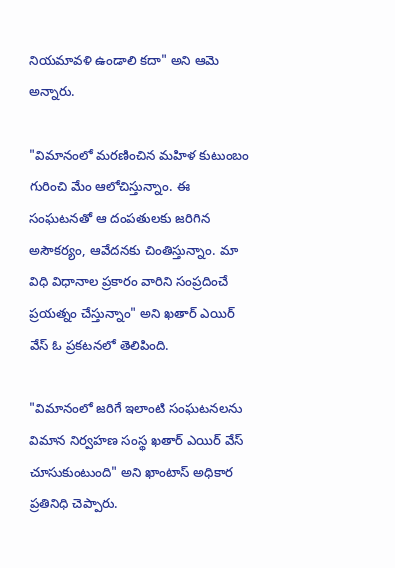నియమావళి ఉండాలి కదా" అని ఆమె అన్నారు.

"విమానంలో మరణించిన మహిళ కుటుంబం గురించి మేం ఆలోచిస్తున్నాం. ఈ సంఘటనతో ఆ దంపతులకు జరిగిన అసౌకర్యం, ఆవేదనకు చింతిస్తున్నాం. మా విధి విధానాల ప్రకారం వారిని సంప్రదించే ప్రయత్నం చేస్తున్నాం" అని ఖతార్ ఎయిర్ వేస్ ఓ ప్రకటనలో తెలిపింది.

"విమానంలో జరిగే ఇలాంటి సంఘటనలను విమాన నిర్వహణ సంస్థ ఖతార్ ఎయిర్ వేస్ చూసుకుంటుంది" అని ఖాంటాస్ అధికార ప్రతినిధి చెప్పారు.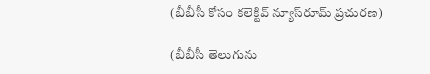(బీబీసీ కోసం కలెక్టివ్ న్యూస్‌రూమ్ ప్రచురణ)

(బీబీసీ తెలుగును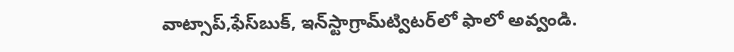వాట్సాప్‌,ఫేస్‌బుక్, ఇన్‌స్టాగ్రామ్‌ట్విటర్‌లో ఫాలో అవ్వండి.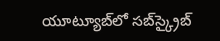యూట్యూబ్‌లో సబ్‌స్క్రైబ్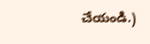చేయండి.)